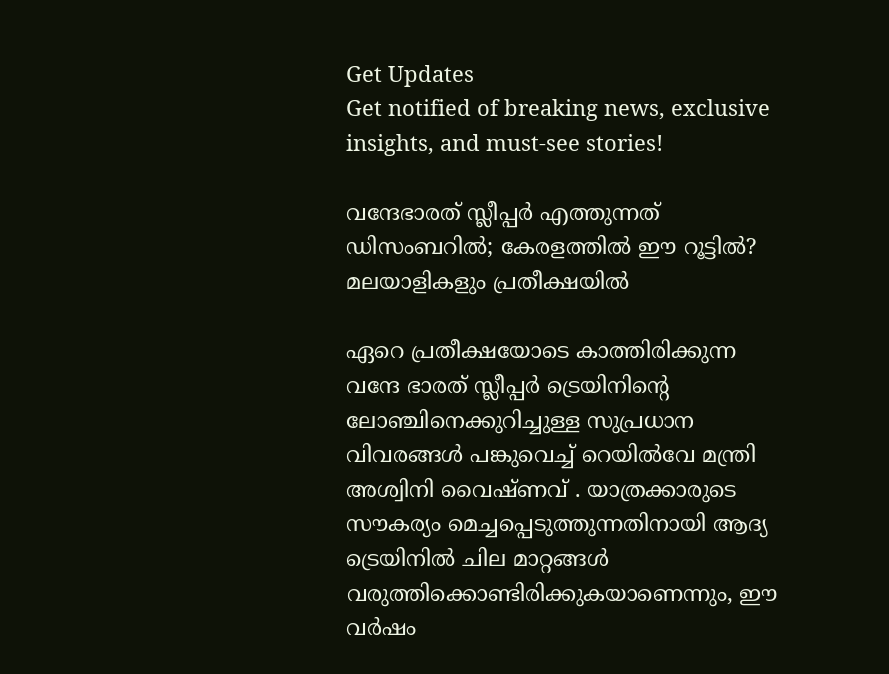Get Updates
Get notified of breaking news, exclusive insights, and must-see stories!

വന്ദേഭാരത് സ്ലീപ്പർ എത്തുന്നത് ഡിസംബറിൽ; കേരളത്തിൽ ഈ റൂട്ടിൽ? മലയാളികളും പ്രതീക്ഷയിൽ

ഏറെ പ്രതീക്ഷയോടെ കാത്തിരിക്കുന്ന വന്ദേ ഭാരത് സ്ലീപ്പർ ട്രെയിനിന്റെ ലോഞ്ചിനെക്കുറിച്ചുള്ള സുപ്രധാന വിവരങ്ങൾ പങ്കുവെച്ച് റെയിൽവേ മന്ത്രി അശ്വിനി വൈഷ്ണവ് . യാത്രക്കാരുടെ സൗകര്യം മെച്ചപ്പെടുത്തുന്നതിനായി ആദ്യ ട്രെയിനിൽ ചില മാറ്റങ്ങൾ വരുത്തിക്കൊണ്ടിരിക്കുകയാണെന്നും, ഈ വർഷം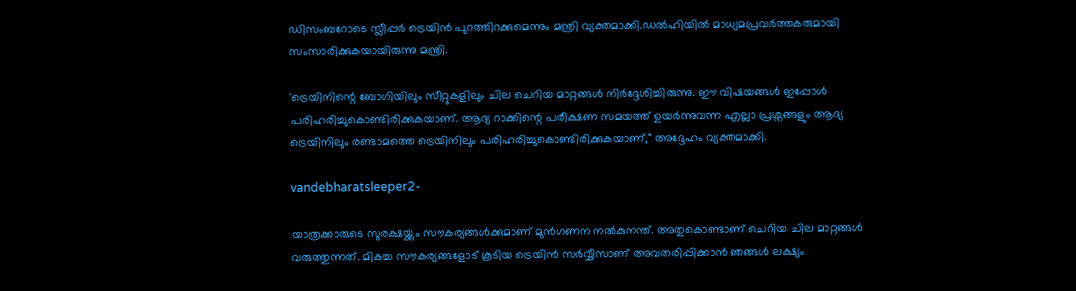ഡിസംബറോടെ സ്ലീപ്പർ ട്രെയിൻ പുറത്തിറക്കുമെന്നും മന്ത്രി വ്യക്തമാക്കി.ഡൽഹിയിൽ മാധ്യമപ്രവർത്തകരുമായി സംസാരിക്കുകയായിരുന്നു മന്ത്രി.

'ട്രെയിനിന്റെ ബോഗിയിലും സീറ്റുകളിലും ചില ചെറിയ മാറ്റങ്ങൾ നിർദ്ദേശിച്ചിരുന്നു. ഈ വിഷയങ്ങൾ ഇപ്പോൾ പരിഹരിച്ചുകൊണ്ടിരിക്കുകയാണ്. ആദ്യ റാക്കിന്റെ പരീക്ഷണ സമയത്ത് ഉയർന്നുവന്ന എല്ലാ പ്രശ്നങ്ങളും ആദ്യ ട്രെയിനിലും രണ്ടാമത്തെ ട്രെയിനിലും പരിഹരിച്ചുകൊണ്ടിരിക്കുകയാണ്," അദ്ദേഹം വ്യക്തമാക്കി.

vandebharatsleeper2-

യാത്രക്കാരുടെ സുരക്ഷയ്ക്കും സൗകര്യങ്ങൾക്കുമാണ് മുൻഗണന നൽകുനന്ത്. അതുകൊണ്ടാണ് ചെറിയ ചില മാറ്റങ്ങൾ വരുത്തുന്നത്. മികച്ച സൗകര്യങ്ങളോട് കൂടിയ ട്രെയിൻ സർവ്വീസാണ് അവതരിപ്പിക്കാൻ ഞങ്ങൾ ലക്ഷ്യം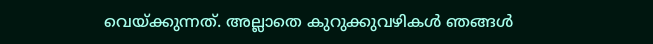വെയ്ക്കുന്നത്. അല്ലാതെ കുറുക്കുവഴികൾ ഞങ്ങൾ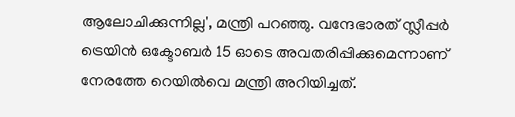ആലോചിക്കുന്നില്ല', മന്ത്രി പറഞ്ഞു. വന്ദേഭാരത് സ്ലീപ്പർ ട്രെയിൻ ഒക്ടോബർ 15 ഓടെ അവതരിപ്പിക്കുമെന്നാണ് നേരത്തേ റെയിൽവെ മന്ത്രി അറിയിച്ചത്.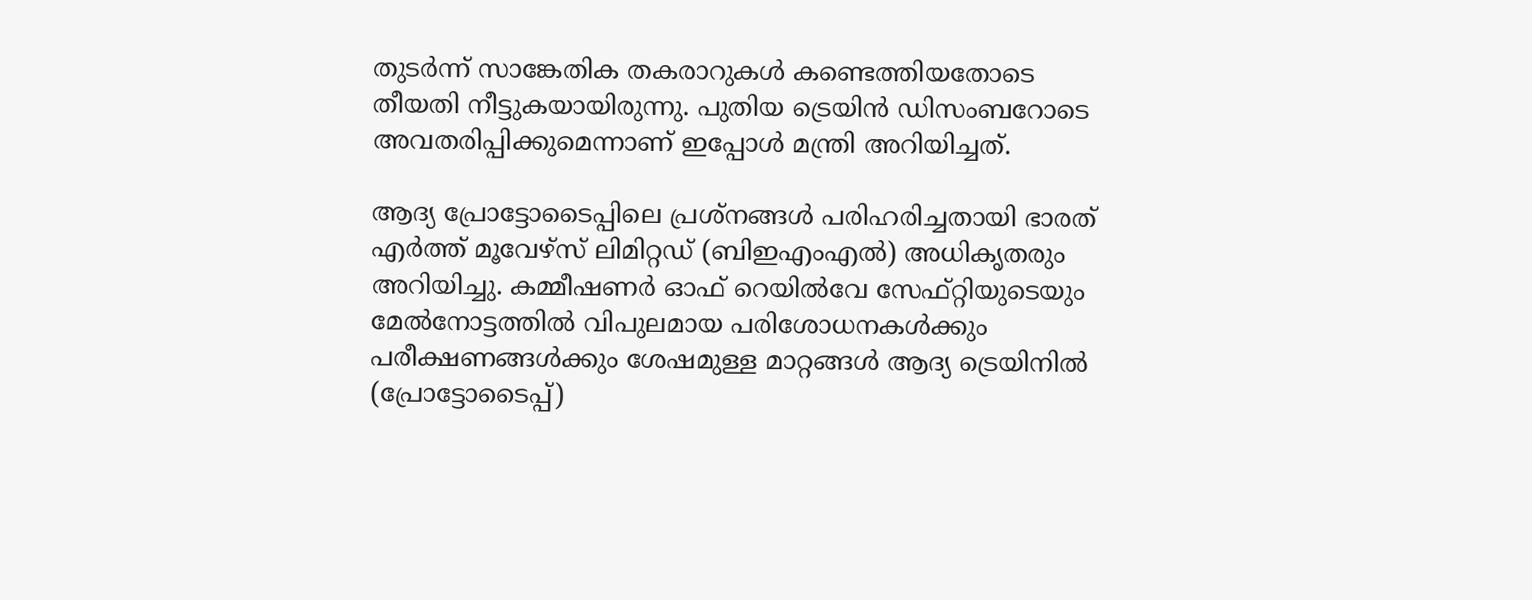തുടർന്ന് സാങ്കേതിക തകരാറുകൾ കണ്ടെത്തിയതോടെ തീയതി നീട്ടുകയായിരുന്നു. പുതിയ ട്രെയിൻ ഡിസംബറോടെ അവതരിപ്പിക്കുമെന്നാണ് ഇപ്പോൾ മന്ത്രി അറിയിച്ചത്.

ആദ്യ പ്രോട്ടോടൈപ്പിലെ പ്രശ്നങ്ങൾ പരിഹരിച്ചതായി ഭാരത് എർത്ത് മൂവേഴ്‌സ് ലിമിറ്റഡ് (ബിഇഎംഎൽ) അധികൃതരും അറിയിച്ചു. കമ്മീഷണർ ഓഫ് റെയിൽവേ സേഫ്റ്റിയുടെയും മേൽനോട്ടത്തിൽ വിപുലമായ പരിശോധനകൾക്കും പരീക്ഷണങ്ങൾക്കും ശേഷമുള്ള മാറ്റങ്ങൾ ആദ്യ ട്രെയിനിൽ (പ്രോട്ടോടൈപ്പ്)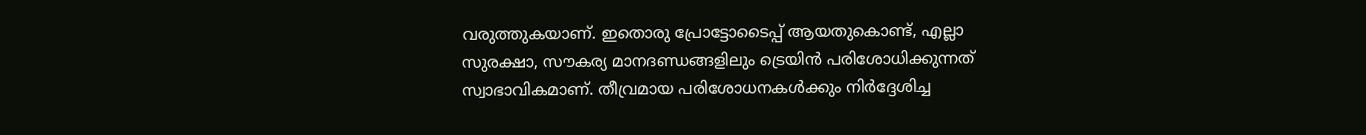വരുത്തുകയാണ്. ഇതൊരു പ്രോട്ടോടൈപ്പ് ആയതുകൊണ്ട്, എല്ലാ സുരക്ഷാ, സൗകര്യ മാനദണ്ഡങ്ങളിലും ട്രെയിൻ പരിശോധിക്കുന്നത് സ്വാഭാവികമാണ്. തീവ്രമായ പരിശോധനകൾക്കും നിർദ്ദേശിച്ച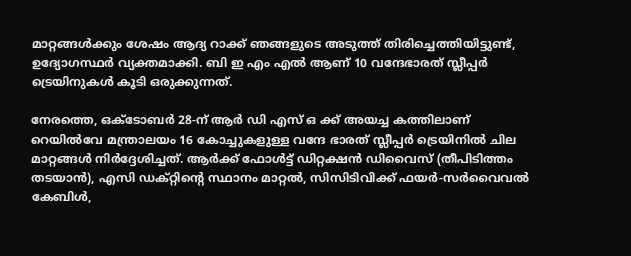മാറ്റങ്ങൾക്കും ശേഷം ആദ്യ റാക്ക് ഞങ്ങളുടെ അടുത്ത് തിരിച്ചെത്തിയിട്ടുണ്ട്, ഉദ്യോഗസ്ഥർ വ്യക്തമാക്കി. ബി ഇ എം എൽ ആണ് 10 വന്ദേഭാരത് സ്ലീപ്പർ ട്രെയിനുകൾ കൂടി ഒരുക്കുന്നത്.

നേരത്തെ, ഒക്ടോബർ 28-ന് ആർ ഡി എസ് ഒ ക്ക് അയച്ച കത്തിലാണ് റെയിൽവേ മന്ത്രാലയം 16 കോച്ചുകളുള്ള വന്ദേ ഭാരത് സ്ലീപ്പർ ട്രെയിനിൽ ചില മാറ്റങ്ങൾ നിർദ്ദേശിച്ചത്. ആർക്ക് ഫോൾട്ട് ഡിറ്റക്ഷൻ ഡിവൈസ് (തീപിടിത്തം തടയാൻ), എസി ഡക്റ്റിന്റെ സ്ഥാനം മാറ്റൽ, സിസിടിവിക്ക് ഫയർ-സർവൈവൽ കേബിൾ,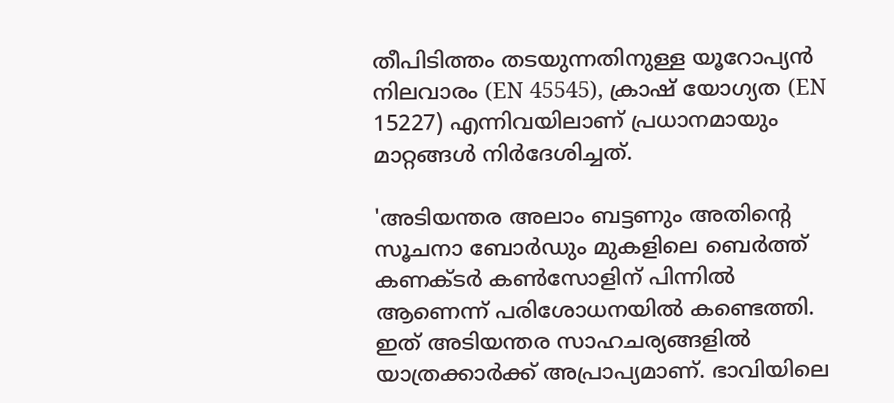തീപിടിത്തം തടയുന്നതിനുള്ള യൂറോപ്യൻ നിലവാരം (EN 45545), ക്രാഷ് യോഗ്യത (EN 15227) എന്നിവയിലാണ് പ്രധാനമായും മാറ്റങ്ങൾ നിർദേശിച്ചത്.

'അടിയന്തര അലാം ബട്ടണും അതിന്റെ സൂചനാ ബോർഡും മുകളിലെ ബെർത്ത് കണക്ടർ കൺസോളിന് പിന്നിൽ ആണെന്ന് പരിശോധനയിൽ കണ്ടെത്തി. ഇത് അടിയന്തര സാഹചര്യങ്ങളിൽ യാത്രക്കാർക്ക് അപ്രാപ്യമാണ്. ഭാവിയിലെ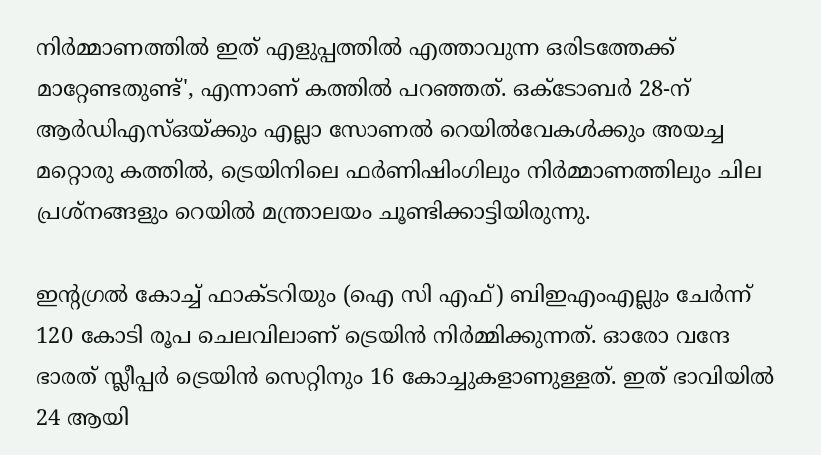നിർമ്മാണത്തിൽ ഇത് എളുപ്പത്തിൽ എത്താവുന്ന ഒരിടത്തേക്ക് മാറ്റേണ്ടതുണ്ട്', എന്നാണ് കത്തിൽ പറഞ്ഞത്. ഒക്ടോബർ 28-ന് ആർഡിഎസ്ഒയ്ക്കും എല്ലാ സോണൽ റെയിൽവേകൾക്കും അയച്ച മറ്റൊരു കത്തിൽ, ട്രെയിനിലെ ഫർണിഷിംഗിലും നിർമ്മാണത്തിലും ചില പ്രശ്നങ്ങളും റെയിൽ മന്ത്രാലയം ചൂണ്ടിക്കാട്ടിയിരുന്നു.

ഇന്റഗ്രൽ കോച്ച് ഫാക്ടറിയും (ഐ സി എഫ്) ബിഇഎംഎല്ലും ചേർന്ന് 120 കോടി രൂപ ചെലവിലാണ് ട്രെയിൻ നിർമ്മിക്കുന്നത്. ഓരോ വന്ദേ ഭാരത് സ്ലീപ്പർ ട്രെയിൻ സെറ്റിനും 16 കോച്ചുകളാണുള്ളത്. ഇത് ഭാവിയിൽ 24 ആയി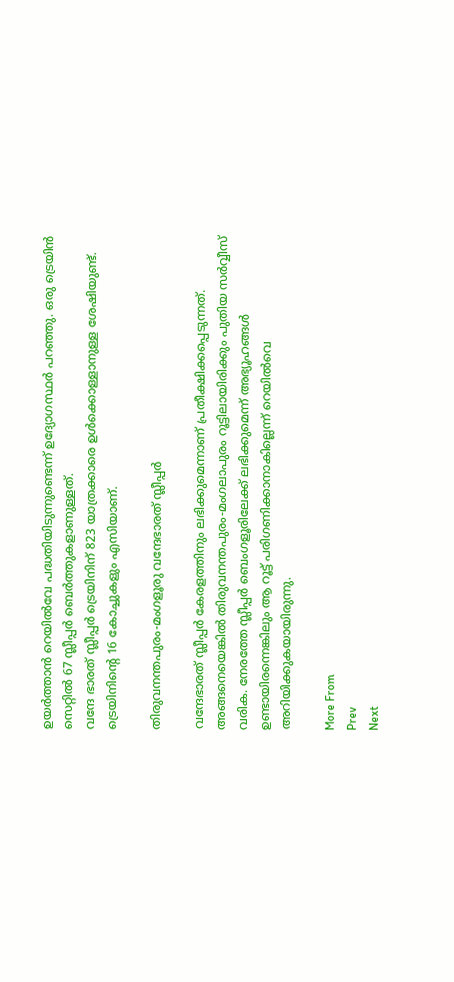ഉയർത്താൻ റെയിൽവേ പദ്ധതിയിടുന്നുണ്ടെന്ന് ഉദ്യോഗസ്ഥർ പറഞ്ഞു. ഒരു ട്രെയിൻ സെറ്റിൽ 67 സ്ലീപ്പർ ബെർത്തുകളാണുള്ളത്.
വന്ദേ ഭാരത് സ്ലീപ്പർ ട്രെയിനിന് 823 യാത്രക്കാരെ ഉൾക്കൊള്ളാനുള്ള ശേഷിയുണ്ട്. ട്രെയിനിന്റെ 16 കോച്ചുകളും എസിയാണ്.

തിരുവനന്തപുരം-മംഗളൂരു വന്ദേഭാരത് സ്ലീപ്പർ

വന്ദേഭാരത് സ്ലീപ്പർ കേരളത്തിനും ലഭിക്കുമെന്നാണ് പ്രതീക്ഷിക്കപ്പെടുന്നത്. അങ്ങനെയെങ്കിൽ തിരുവനന്തപുരം-മംഗലാപുരം റൂട്ടിലായിരിക്കും പുതിയ സർവ്വീസ് വരിക. നേരത്തേ സ്ലീപ്പർ ബെംഗളൂരിലേക്ക് ലഭിക്കുമെന്ന് അഭ്യൂഹങ്ങൾ ഉണ്ടായിരന്നെങ്കിലും ആ റൂട്ട് പരിഗണിക്കാനാകില്ലെന്ന് റെയിൽവെ അറിയിക്കുകയായിരുന്നു.

More From
Prev
Next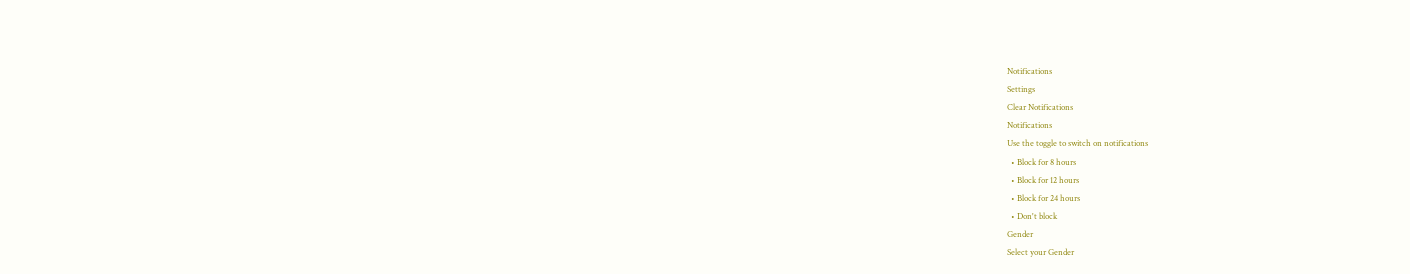Notifications
Settings
Clear Notifications
Notifications
Use the toggle to switch on notifications
  • Block for 8 hours
  • Block for 12 hours
  • Block for 24 hours
  • Don't block
Gender
Select your Gender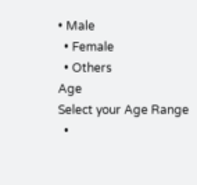• Male
  • Female
  • Others
Age
Select your Age Range
  •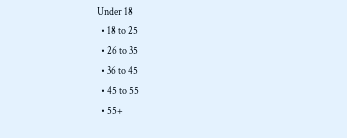Under 18
  • 18 to 25
  • 26 to 35
  • 36 to 45
  • 45 to 55
  • 55+